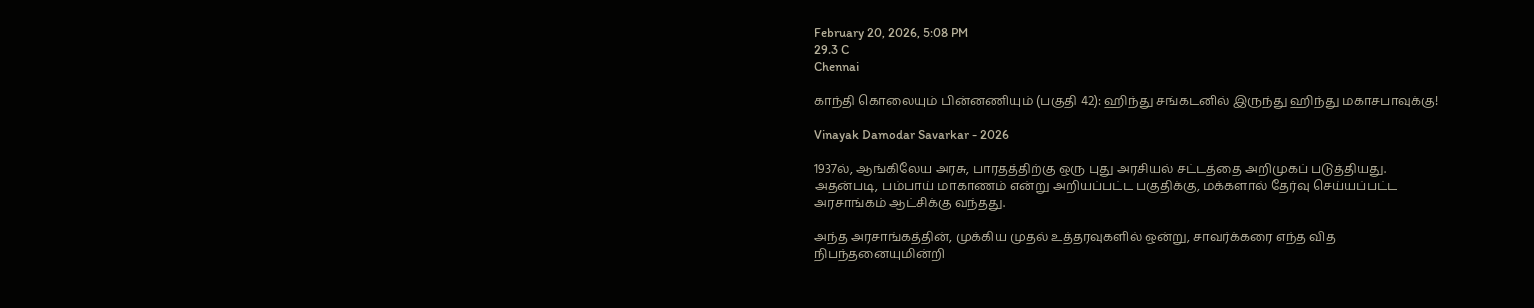February 20, 2026, 5:08 PM
29.3 C
Chennai

காந்தி கொலையும் பின்னணியும் (பகுதி 42): ஹிந்து சங்கடனில் இருந்து ஹிந்து மகாசபாவுக்கு!

Vinayak Damodar Savarkar - 2026

1937ல், ஆங்கிலேய அரசு, பாரதத்திற்கு ஒரு புது அரசியல் சட்டத்தை அறிமுகப் படுத்தியது. அதன்படி, பம்பாய் மாகாணம் என்று அறியப்பட்ட பகுதிக்கு, மக்களால் தேர்வு செய்யப்பட்ட அரசாங்கம் ஆட்சிக்கு வந்தது.

அந்த அரசாங்கத்தின், முக்கிய முதல் உத்தரவுகளில் ஒன்று, சாவர்க்கரை எந்த வித நிபந்தனையுமின்றி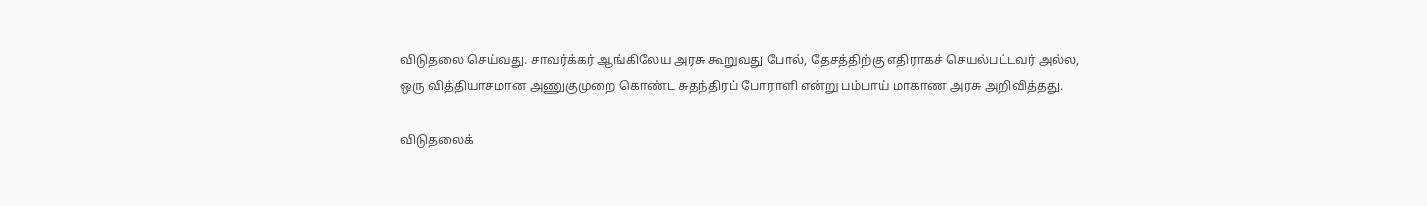விடுதலை செய்வது. சாவர்க்கர் ஆங்கிலேய அரசு கூறுவது போல், தேசத்திற்கு எதிராகச் செயல்பட்டவர் அல்ல, ஒரு வித்தியாசமான அணுகுமுறை கொண்ட சுதந்திரப் போராளி என்று பம்பாய் மாகாண அரசு அறிவித்தது.

விடுதலைக்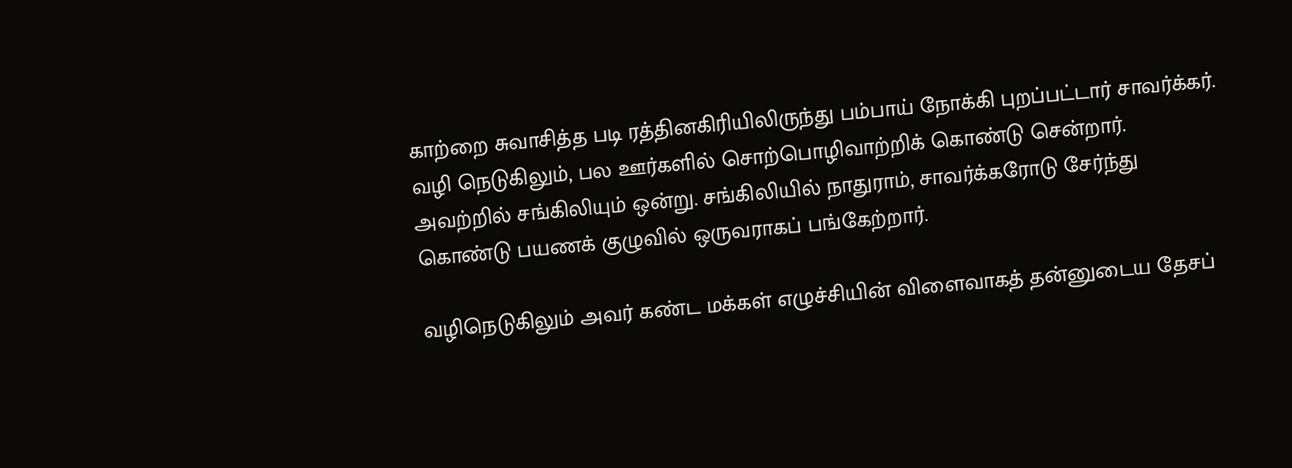காற்றை சுவாசித்த படி ரத்தினகிரியிலிருந்து பம்பாய் நோக்கி புறப்பட்டார் சாவர்க்கர். வழி நெடுகிலும், பல ஊர்களில் சொற்பொழிவாற்றிக் கொண்டு சென்றார். அவற்றில் சங்கிலியும் ஒன்று. சங்கிலியில் நாதுராம், சாவர்க்கரோடு சேர்ந்து கொண்டு பயணக் குழுவில் ஒருவராகப் பங்கேற்றார்.

வழிநெடுகிலும் அவர் கண்ட மக்கள் எழுச்சியின் விளைவாகத் தன்னுடைய தேசப்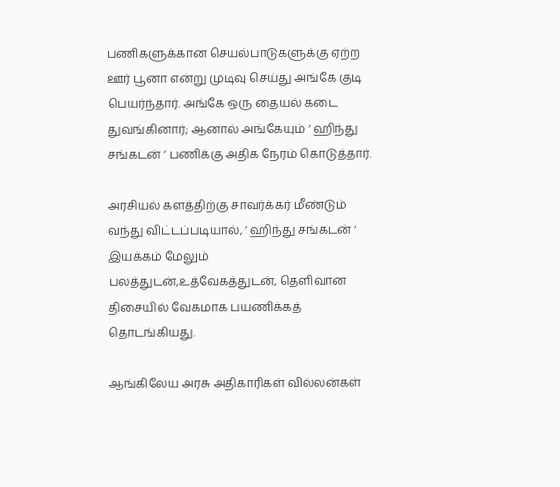பணிகளுக்கான செயல்பாடுகளுக்கு ஏற்ற ஊர் பூனா என்று முடிவு செய்து அங்கே குடி பெயர்ந்தார். அங்கே ஒரு தையல் கடை துவங்கினார்; ஆனால் அங்கேயும் ‘ ஹிந்து சங்கடன் ‘ பணிக்கு அதிக நேரம் கொடுத்தார்.

அரசியல் களத்திற்கு சாவர்க்கர் மீண்டும் வந்து விட்டப்படியால், ’ ஹிந்து சங்கடன் ‘ இயக்கம் மேலும் பலத்துடன்,உத்வேகத்துடன், தெளிவான திசையில் வேகமாக பயணிக்கத் தொடங்கியது.

ஆங்கிலேய அரசு அதிகாரிகள் வில்லன்கள்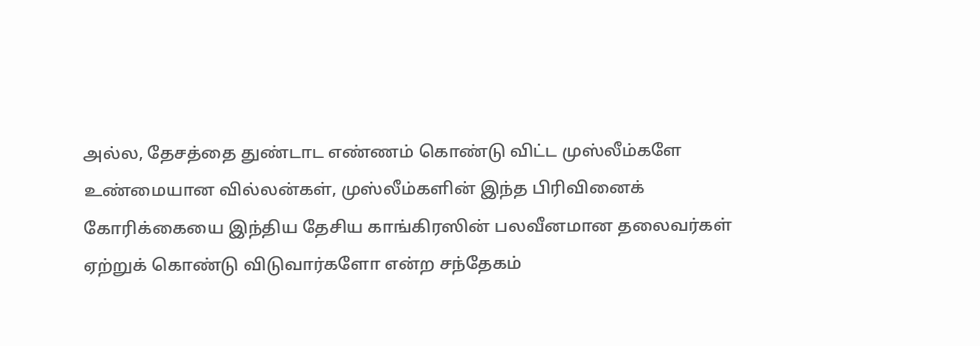அல்ல, தேசத்தை துண்டாட எண்ணம் கொண்டு விட்ட முஸ்லீம்களே உண்மையான வில்லன்கள், முஸ்லீம்களின் இந்த பிரிவினைக் கோரிக்கையை இந்திய தேசிய காங்கிரஸின் பலவீனமான தலைவர்கள் ஏற்றுக் கொண்டு விடுவார்களோ என்ற சந்தேகம்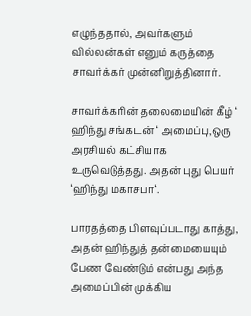எழுந்ததால், அவர்களும் வில்லன்கள் எனும் கருத்தை சாவர்க்கர் முன்னிறுத்தினார்.

சாவர்க்கரின் தலைமையின் கீழ் ‘ ஹிந்து சங்கடன் ‘ அமைப்பு,ஒரு அரசியல் கட்சியாக உருவெடுத்தது. அதன் புது பெயர் ‘ஹிந்து மகாசபா‘.

பாரதத்தை பிளவுப்படாது காத்து, அதன் ஹிந்துத் தன்மையையும் பேண வேண்டும் என்பது அந்த அமைப்பின் முக்கிய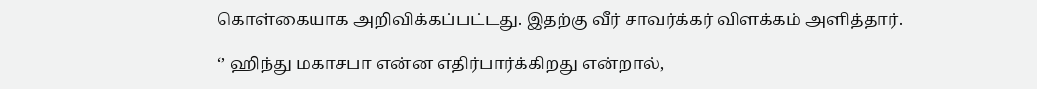கொள்கையாக அறிவிக்கப்பட்டது. இதற்கு வீர் சாவர்க்கர் விளக்கம் அளித்தார்.

‘’ ஹிந்து மகாசபா என்ன எதிர்பார்க்கிறது என்றால்,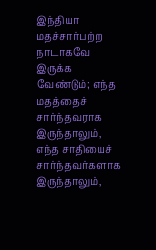இந்தியா மதச்சார்பற்ற நாடாகவே இருக்க வேண்டும்; எந்த மதத்தைச் சார்ந்தவராக இருந்தாலும், எந்த சாதியைச் சார்ந்தவர்களாக இருந்தாலும்,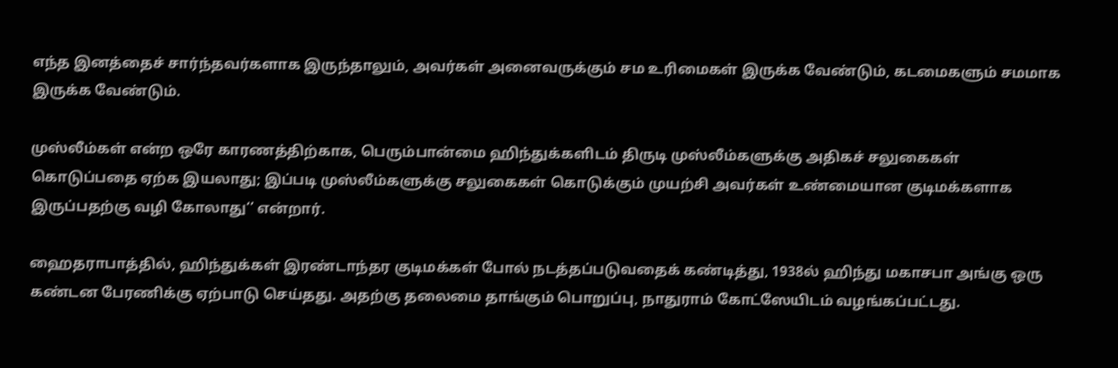எந்த இனத்தைச் சார்ந்தவர்களாக இருந்தாலும், அவர்கள் அனைவருக்கும் சம உரிமைகள் இருக்க வேண்டும், கடமைகளும் சமமாக இருக்க வேண்டும்.

முஸ்லீம்கள் என்ற ஒரே காரணத்திற்காக, பெரும்பான்மை ஹிந்துக்களிடம் திருடி முஸ்லீம்களுக்கு அதிகச் சலுகைகள் கொடுப்பதை ஏற்க இயலாது; இப்படி முஸ்லீம்களுக்கு சலுகைகள் கொடுக்கும் முயற்சி அவர்கள் உண்மையான குடிமக்களாக இருப்பதற்கு வழி கோலாது‘’ என்றார்.

ஹைதராபாத்தில், ஹிந்துக்கள் இரண்டாந்தர குடிமக்கள் போல் நடத்தப்படுவதைக் கண்டித்து, 1938ல் ஹிந்து மகாசபா அங்கு ஒரு கண்டன பேரணிக்கு ஏற்பாடு செய்தது. அதற்கு தலைமை தாங்கும் பொறுப்பு, நாதுராம் கோட்ஸேயிடம் வழங்கப்பட்டது.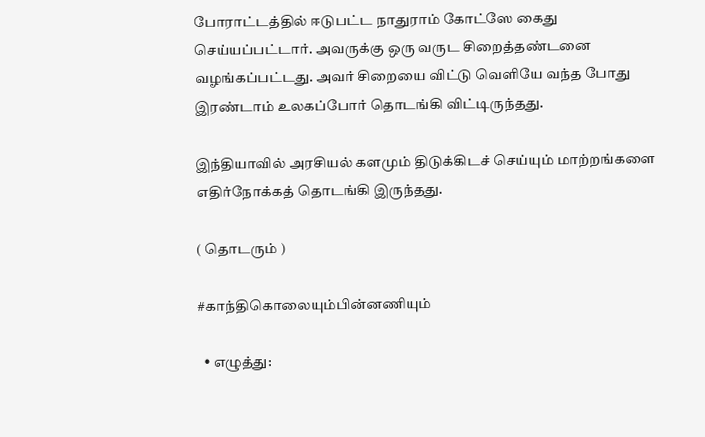போராட்டத்தில் ஈடுபட்ட நாதுராம் கோட்ஸே கைது செய்யப்பட்டார். அவருக்கு ஒரு வருட சிறைத்தண்டனை வழங்கப்பட்டது. அவர் சிறையை விட்டு வெளியே வந்த போது இரண்டாம் உலகப்போர் தொடங்கி விட்டிருந்தது.

இந்தியாவில் அரசியல் களமும் திடுக்கிடச் செய்யும் மாற்றங்களை எதிர்நோக்கத் தொடங்கி இருந்தது.

( தொடரும் )

#காந்திகொலையும்பின்னணியும்

  • எழுத்து: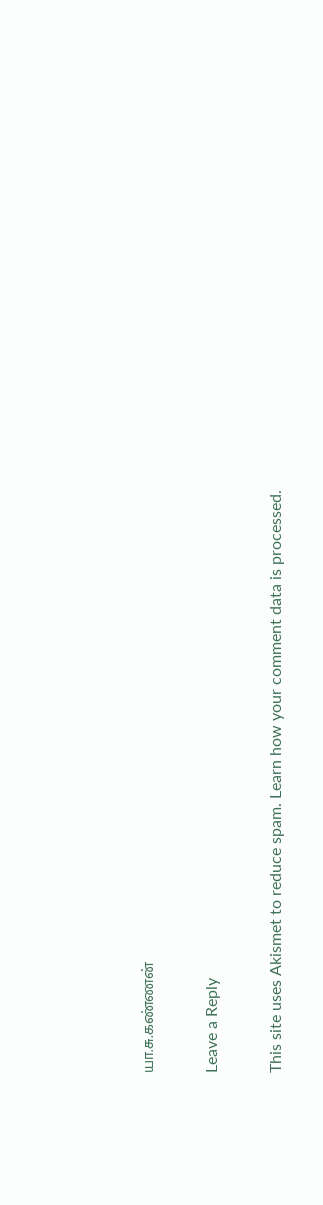யா.சு.கண்ணன்

Leave a Reply

This site uses Akismet to reduce spam. Learn how your comment data is processed.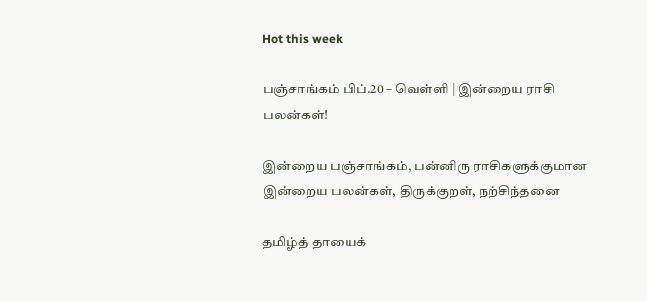Hot this week

பஞ்சாங்கம் பிப்.20 – வெள்ளி | இன்றைய ராசி பலன்கள்!

இன்றைய பஞ்சாங்கம், பன்னிரு ராசிகளுக்குமான இன்றைய பலன்கள், திருக்குறள், நற்சிந்தனை

தமிழ்த் தாயைக்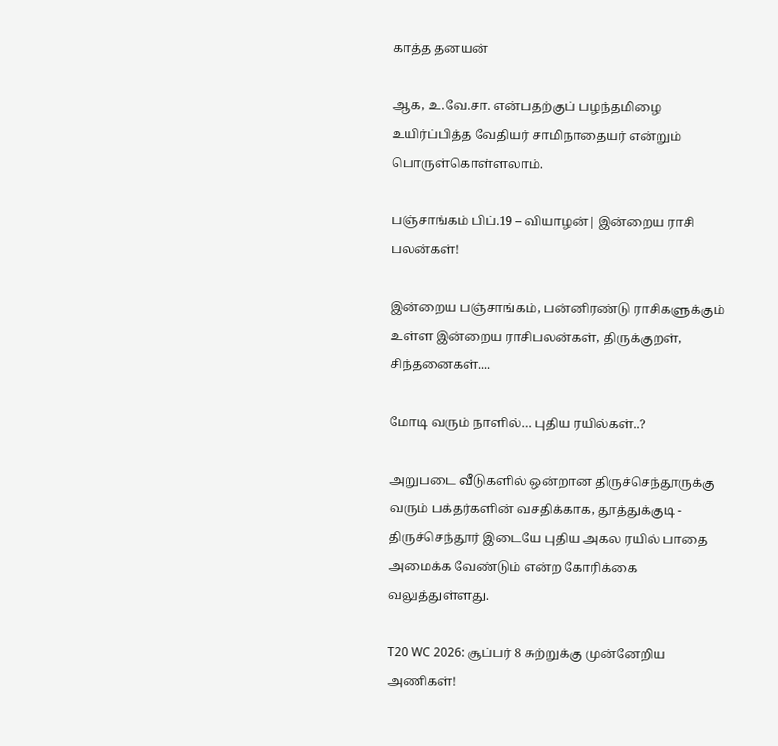காத்த தனயன்

ஆக, உ.வே.சா. என்பதற்குப் பழந்தமிழை உயிர்ப்பித்த வேதியர் சாமிநாதையர் என்றும் பொருள்கொள்ளலாம்.

பஞ்சாங்கம் பிப்.19 – வியாழன்| இன்றைய ராசி பலன்கள்!

இன்றைய பஞ்சாங்கம், பன்னிரண்டு ராசிகளுக்கும் உள்ள இன்றைய ராசிபலன்கள், திருக்குறள், சிந்தனைகள்....

மோடி வரும் நாளில்… புதிய ரயில்கள்..?

அறுபடை வீடுகளில் ஒன்றான திருச்செந்தூருக்கு வரும் பக்தர்களின் வசதிக்காக, தூத்துக்குடி - திருச்செந்தூர் இடையே புதிய அகல ரயில் பாதை அமைக்க வேண்டும் என்ற கோரிக்கை வலுத்துள்ளது.

T20 WC 2026: சூப்பர் 8 சுற்றுக்கு முன்னேறிய அணிகள்!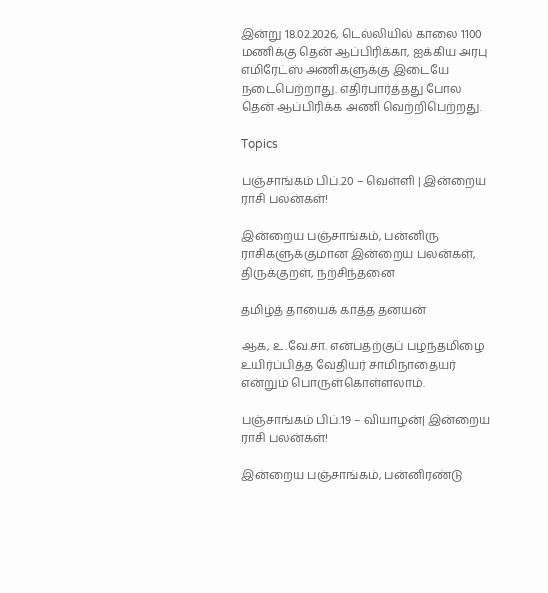இன்று 18.02.2026, டெல்லியில் காலை 1100 மணிக்கு தென் ஆப்பிரிக்கா, ஐக்கிய அரபு எமிரேட்ஸ் அணிகளுக்கு இடையே நடைபெற்றாது. எதிர்பார்த்தது போல தென் ஆப்பிரிக்க அணி வெற்றிபெற்றது.

Topics

பஞ்சாங்கம் பிப்.20 – வெள்ளி | இன்றைய ராசி பலன்கள்!

இன்றைய பஞ்சாங்கம், பன்னிரு ராசிகளுக்குமான இன்றைய பலன்கள், திருக்குறள், நற்சிந்தனை

தமிழ்த் தாயைக் காத்த தனயன்

ஆக, உ.வே.சா. என்பதற்குப் பழந்தமிழை உயிர்ப்பித்த வேதியர் சாமிநாதையர் என்றும் பொருள்கொள்ளலாம்.

பஞ்சாங்கம் பிப்.19 – வியாழன்| இன்றைய ராசி பலன்கள்!

இன்றைய பஞ்சாங்கம், பன்னிரண்டு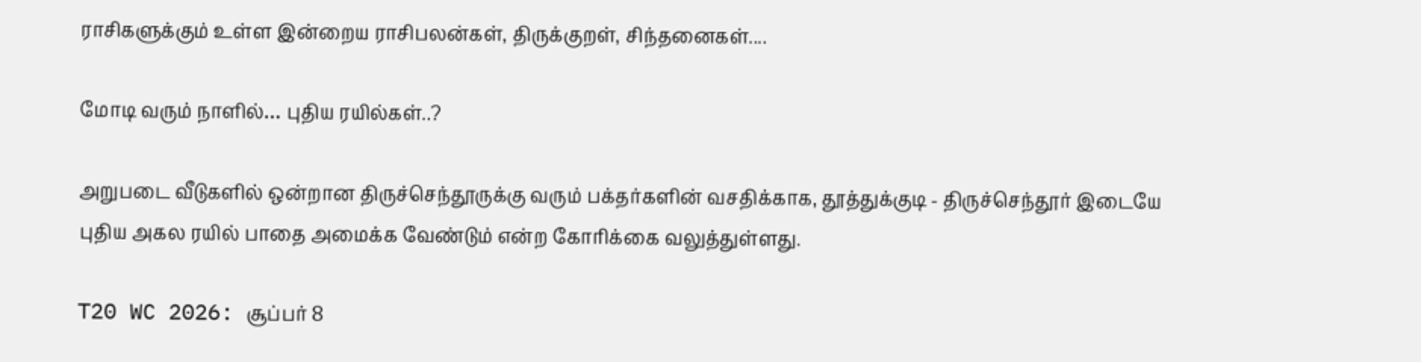ராசிகளுக்கும் உள்ள இன்றைய ராசிபலன்கள், திருக்குறள், சிந்தனைகள்....

மோடி வரும் நாளில்… புதிய ரயில்கள்..?

அறுபடை வீடுகளில் ஒன்றான திருச்செந்தூருக்கு வரும் பக்தர்களின் வசதிக்காக, தூத்துக்குடி - திருச்செந்தூர் இடையே புதிய அகல ரயில் பாதை அமைக்க வேண்டும் என்ற கோரிக்கை வலுத்துள்ளது.

T20 WC 2026: சூப்பர் 8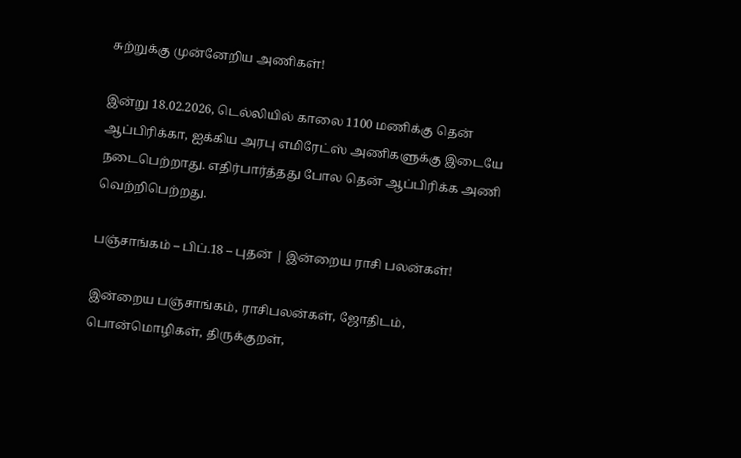சுற்றுக்கு முன்னேறிய அணிகள்!

இன்று 18.02.2026, டெல்லியில் காலை 1100 மணிக்கு தென் ஆப்பிரிக்கா, ஐக்கிய அரபு எமிரேட்ஸ் அணிகளுக்கு இடையே நடைபெற்றாது. எதிர்பார்த்தது போல தென் ஆப்பிரிக்க அணி வெற்றிபெற்றது.

பஞ்சாங்கம் – பிப்.18 – புதன் | இன்றைய ராசி பலன்கள்!

இன்றைய பஞ்சாங்கம், ராசிபலன்கள், ஜோதிடம், பொன்மொழிகள், திருக்குறள்,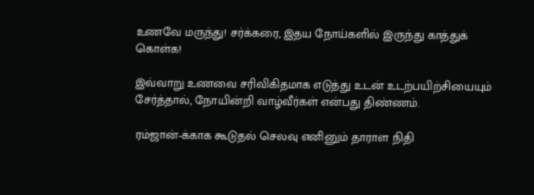உணவே மருந்து! சர்க்கரை, இதய நோய்களில் இருந்து காத்துக் கொள்க!

இவ்வாறு உணவை சரிவிகிதமாக எடுத்து உடன் உடற்பயிற்சியையும் சேர்த்தால், நோயின்றி வாழ்வீர்கள் என்பது திண்ணம்.

ரம்ஜான்-க்காக கூடுதல் செலவு எனினும் தாராள நிதி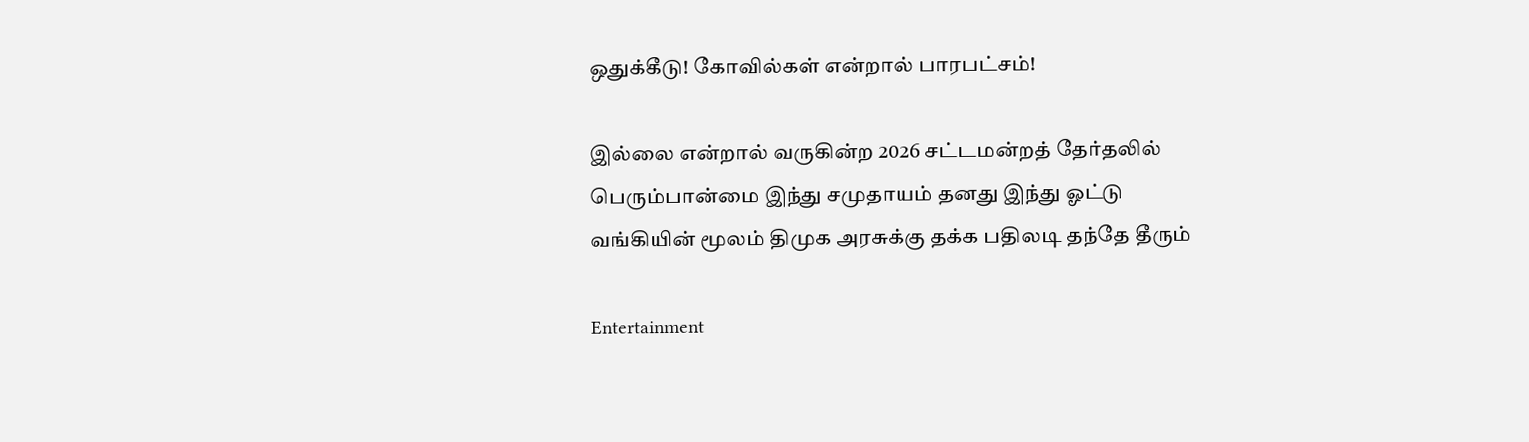ஒதுக்கீடு! கோவில்கள் என்றால் பாரபட்சம்!

இல்லை என்றால் வருகின்ற 2026 சட்டமன்றத் தேர்தலில் பெரும்பான்மை இந்து சமுதாயம் தனது இந்து ஓட்டு வங்கியின் மூலம் திமுக அரசுக்கு தக்க பதிலடி தந்தே தீரும்

Entertainment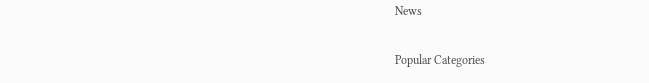News

Popular Categories